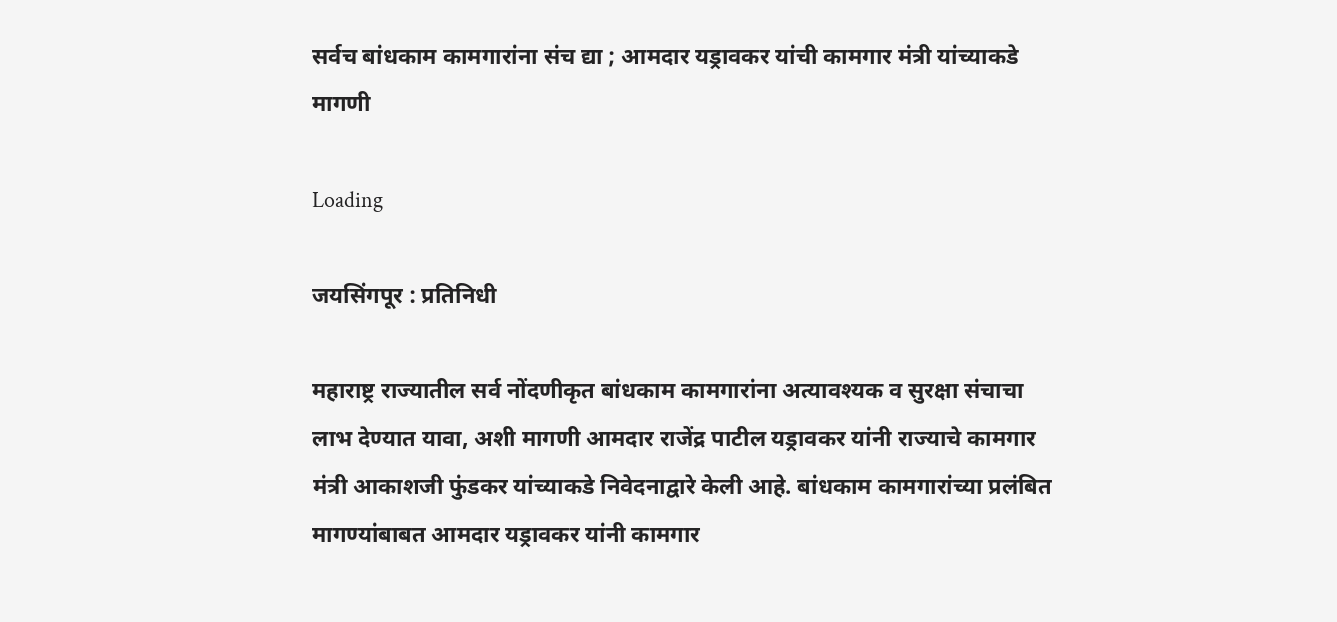सर्वच बांधकाम कामगारांना संच द्या ; आमदार यड्रावकर यांची कामगार मंत्री यांच्याकडे मागणी

Loading

जयसिंगपूर : प्रतिनिधी

महाराष्ट्र राज्यातील सर्व नोंदणीकृत बांधकाम कामगारांना अत्यावश्यक व सुरक्षा संचाचा लाभ देण्यात यावा, अशी मागणी आमदार राजेंद्र पाटील यड्रावकर यांनी राज्याचे कामगार मंत्री आकाशजी फुंडकर यांच्याकडे निवेदनाद्वारे केली आहे. बांधकाम कामगारांच्या प्रलंबित मागण्यांबाबत आमदार यड्रावकर यांनी कामगार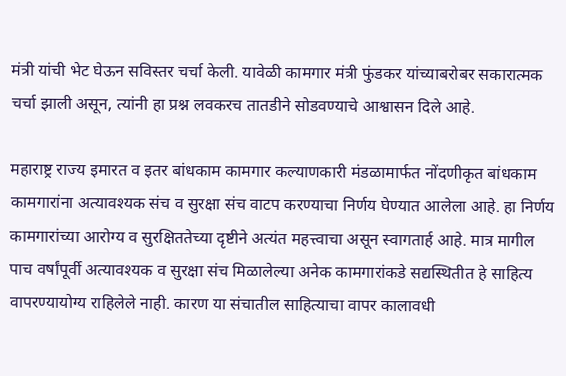मंत्री यांची भेट घेऊन सविस्तर चर्चा केली. यावेळी कामगार मंत्री फुंडकर यांच्याबरोबर सकारात्मक चर्चा झाली असून, त्यांनी हा प्रश्न लवकरच तातडीने सोडवण्याचे आश्वासन दिले आहे.

महाराष्ट्र राज्य इमारत व इतर बांधकाम कामगार कल्याणकारी मंडळामार्फत नोंदणीकृत बांधकाम कामगारांना अत्यावश्यक संच व सुरक्षा संच वाटप करण्याचा निर्णय घेण्यात आलेला आहे. हा निर्णय कामगारांच्या आरोग्य व सुरक्षिततेच्या दृष्टीने अत्यंत महत्त्वाचा असून स्वागतार्ह आहे. मात्र मागील पाच वर्षांपूर्वी अत्यावश्यक व सुरक्षा संच मिळालेल्या अनेक कामगारांकडे सद्यस्थितीत हे साहित्य वापरण्यायोग्य राहिलेले नाही. कारण या संचातील साहित्याचा वापर कालावधी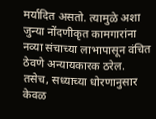मर्यादित असतो. त्यामुळे अशा जुन्या नोंदणीकृत कामगारांना नव्या संचाच्या लाभापासून वंचित ठेवणे अन्यायकारक ठरेल.
तसेच, सध्याच्या धोरणानुसार केवळ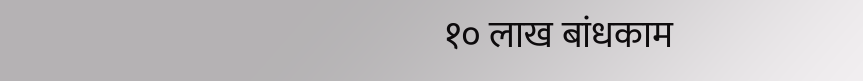१० लाख बांधकाम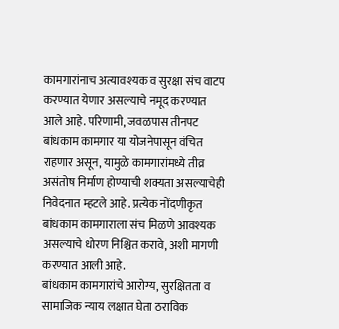कामगारांनाच अत्यावश्यक व सुरक्षा संच वाटप करण्यात येणार असल्याचे नमूद करण्यात आले आहे. परिणामी, जवळपास तीनपट बांधकाम कामगार या योजनेपासून वंचित राहणार असून, यामुळे कामगारांमध्ये तीव्र असंतोष निर्माण होण्याची शक्यता असल्याचेही निवेदनात म्हटले आहे. प्रत्येक नोंदणीकृत बांधकाम कामगाराला संच मिळणे आवश्यक असल्याचे धोरण निश्चित करावे, अशी मागणी करण्यात आली आहे.
बांधकाम कामगारांचे आरोग्य, सुरक्षितता व सामाजिक न्याय लक्षात घेता ठराविक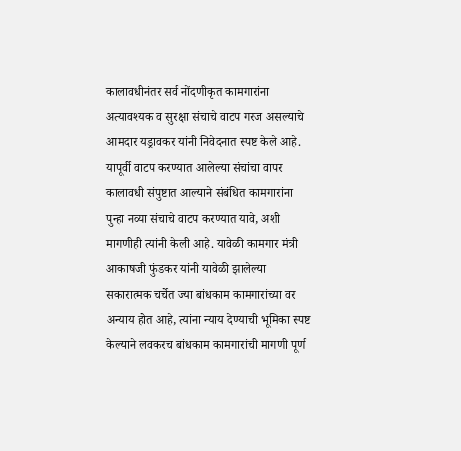कालावधीनंतर सर्व नोंदणीकृत कामगारांना अत्यावश्यक व सुरक्षा संचाचे वाटप गरज असल्याचे आमदार यड्रावकर यांनी निवेदनात स्पष्ट केले आहे. यापूर्वी वाटप करण्यात आलेल्या संचांचा वापर कालावधी संपुष्टात आल्याने संबंधित कामगारांना पुन्हा नव्या संचाचे वाटप करण्यात यावे, अशी मागणीही त्यांनी केली आहे. यावेळी कामगार मंत्री आकाषजी फुंडकर यांनी यावेळी झालेल्या सकारात्मक चर्चेत ज्या बांधकाम कामगारांच्या वर अन्याय होत आहे, त्यांना न्याय देण्याची भूमिका स्पष्ट केल्याने लवकरच बांधकाम कामगारांची मागणी पूर्ण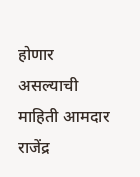होणार असल्याची माहिती आमदार राजेंद्र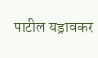पाटील यड्रावकर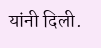यांनी दिली.